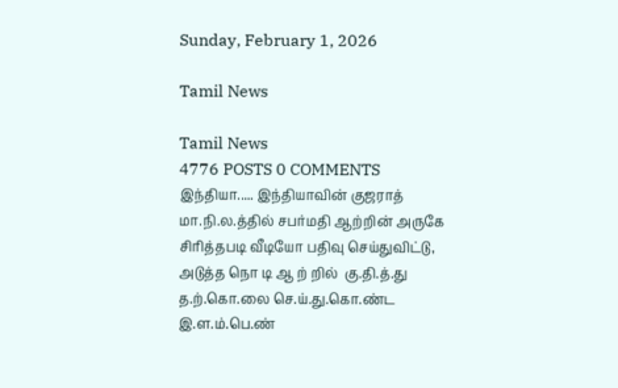Sunday, February 1, 2026

Tamil News

Tamil News
4776 POSTS 0 COMMENTS
இந்தியா..... இந்தியாவின் குஜராத் மா.நி.ல.த்தில் சபர்மதி ஆற்றின் அருகே சிரித்தபடி வீடியோ பதிவு செய்துவிட்டு, அடுத்த நொ டி ஆ ற் றில்  கு.தி.த்.து த.ற்.கொ.லை செ.ய்.து.கொ.ண்ட இ.ள.ம்.பெ.ண்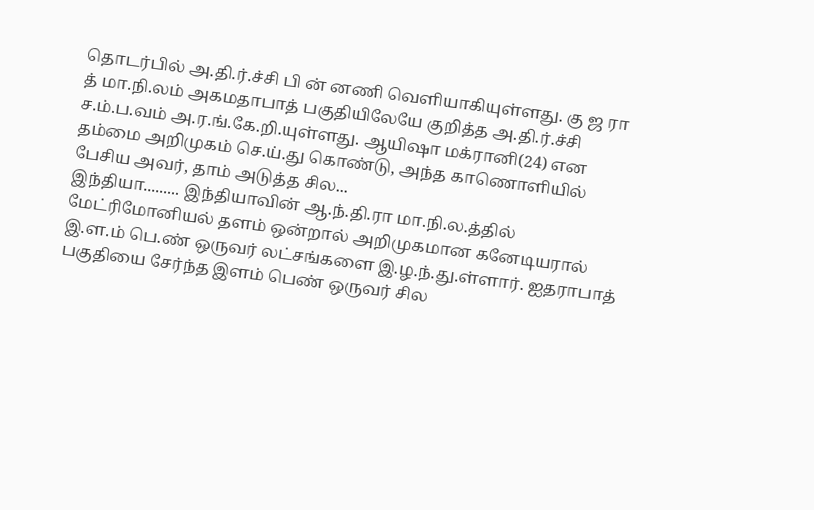தொடர்பில் அ.தி.ர்.ச்சி பி ன் னணி வெளியாகியுள்ளது. கு ஜ ரா த் மா.நி.லம் அகமதாபாத் பகுதியிலேயே குறித்த அ.தி.ர்.ச்சி ச.ம்.ப.வம் அ.ர.ங்.கே.றி.யுள்ளது. ஆயிஷா மக்ரானி(24) என தம்மை அறிமுகம் செ.ய்.து கொண்டு, அந்த காணொளியில் பேசிய அவர், தாம் அடுத்த சில...
இந்தியா......... இந்தியாவின் ஆ.ந்.தி.ரா மா.நி.ல.த்தில் மேட்ரிமோனியல் தளம் ஒன்றால் அறிமுகமான கனேடியரால் இ.ள.ம் பெ.ண் ஒருவர் லட்சங்களை இ.ழ.ந்.து.ள்ளார். ஐதராபாத் பகுதியை சேர்ந்த இளம் பெண் ஒருவர் சில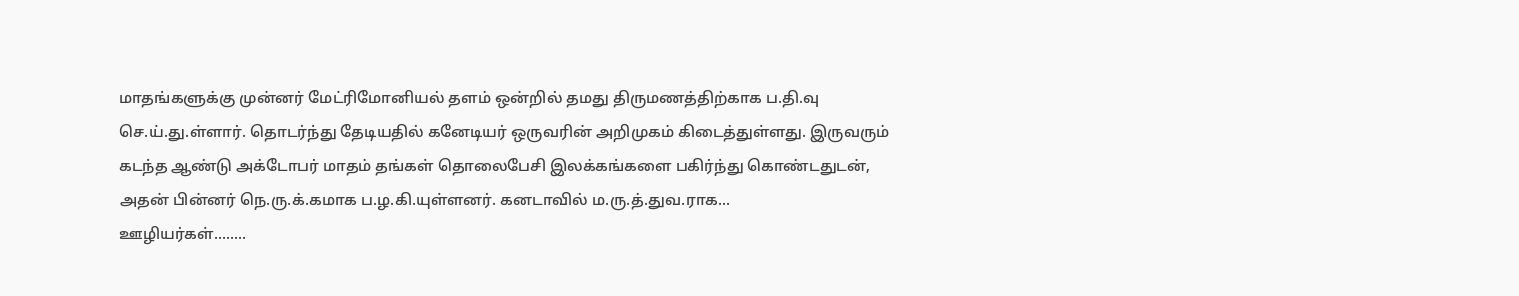மாதங்களுக்கு முன்னர் மேட்ரிமோனியல் தளம் ஒன்றில் தமது திருமணத்திற்காக ப.தி.வு செ.ய்.து.ள்ளார். தொடர்ந்து தேடியதில் கனேடியர் ஒருவரின் அறிமுகம் கிடைத்துள்ளது. இருவரும் கடந்த ஆண்டு அக்டோபர் மாதம் தங்கள் தொலைபேசி இலக்கங்களை பகிர்ந்து கொண்டதுடன், அதன் பின்னர் நெ.ரு.க்.கமாக ப.ழ.கி.யுள்ளனர். கனடாவில் ம.ரு.த்.துவ.ராக...
ஊழியர்கள்........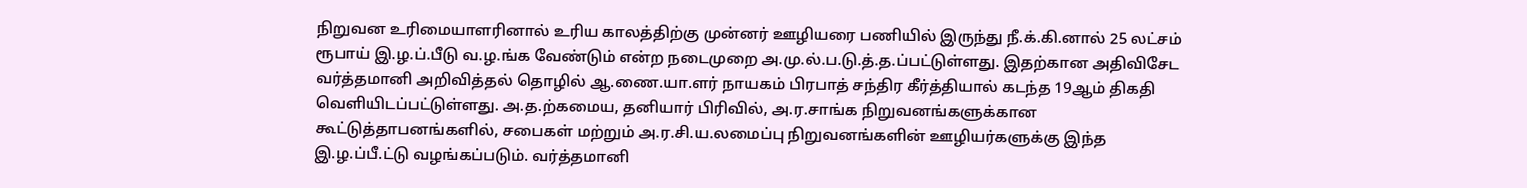நிறுவன உரிமையாளரினால் உரிய காலத்திற்கு முன்னர் ஊழியரை பணியில் இருந்து நீ.க்.கி.னால் 25 லட்சம் ரூபாய் இ.ழ.ப்.பீடு வ.ழ.ங்க வேண்டும் என்ற நடைமுறை அ.மு.ல்.ப.டு.த்.த.ப்பட்டுள்ளது. இதற்கான அதிவிசேட வர்த்தமானி அறிவித்தல் தொழில் ஆ.ணை.யா.ளர் நாயகம் பிரபாத் சந்திர கீர்த்தியால் கடந்த 19ஆம் திகதி வௌியிடப்பட்டுள்ளது. அ.த.ற்கமைய, தனியார் பிரிவில், அ.ர.சாங்க நிறுவனங்களுக்கான கூட்டுத்தாபனங்களில், சபைகள் மற்றும் அ.ர.சி.ய.லமைப்பு நிறுவனங்களின் ஊழியர்களுக்கு இந்த இ.ழ.ப்பீ.ட்டு வழங்கப்படும். வர்த்தமானி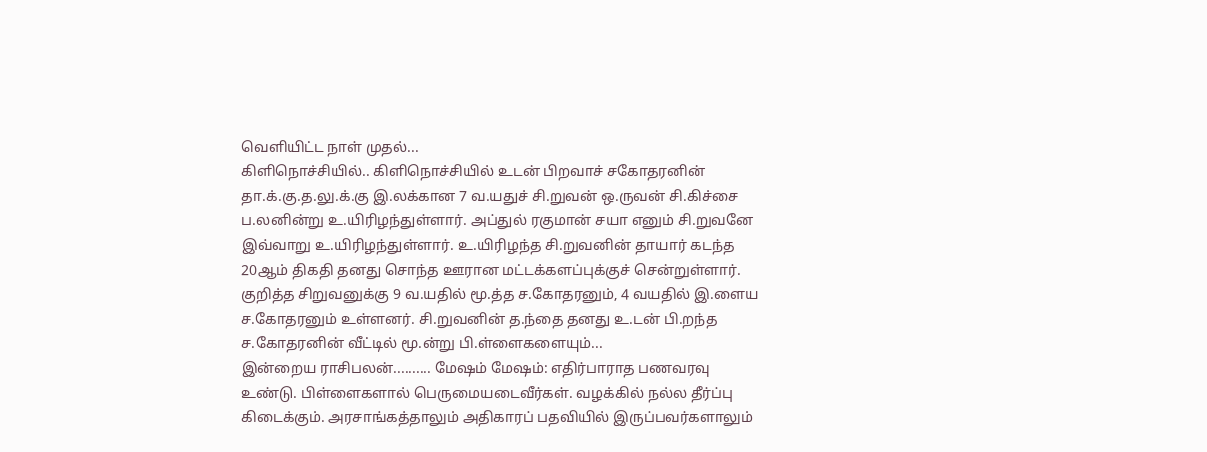வெளியிட்ட நாள் முதல்...
கிளிநொச்சியில்.. கிளிநொச்சியில் உடன் பிறவாச் சகோதரனின் தா.க்.கு.த.லு.க்.கு இ.லக்கான 7 வ.யதுச் சி.றுவன் ஒ.ருவன் சி.கிச்சை ப.லனின்று உ.யிரிழந்துள்ளார். அப்துல் ரகுமான் சயா எனும் சி.றுவனே இவ்வாறு உ.யிரிழந்துள்ளார். உ.யிரிழந்த சி.றுவனின் தாயார் கடந்த 20ஆம் திகதி தனது சொந்த ஊரான மட்டக்களப்புக்குச் சென்றுள்ளார். குறித்த சிறுவனுக்கு 9 வ.யதில் மூ.த்த ச.கோதரனும், 4 வயதில் இ.ளைய ச.கோதரனும் உள்ளனர். சி.றுவனின் த.ந்தை தனது உ.டன் பி.றந்த ச.கோதரனின் வீட்டில் மூ.ன்று பி.ள்ளைகளையும்...
இன்றைய ராசிபலன்.......... மேஷம் மேஷம்: எதிர்பாராத பணவரவு உண்டு. பிள்ளைகளால் பெருமையடைவீர்கள். வழக்கில் நல்ல தீர்ப்பு கிடைக்கும். அரசாங்கத்தாலும் அதிகாரப் பதவியில் இருப்பவர்களாலும்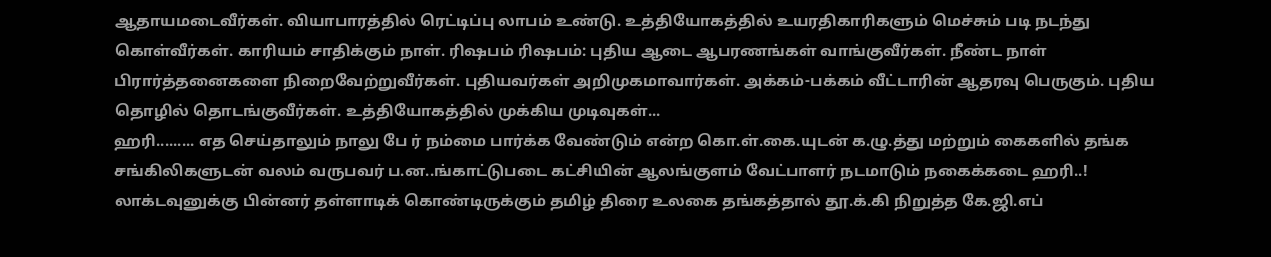ஆதாயமடைவீர்கள். வியாபாரத்தில் ரெட்டிப்பு லாபம் உண்டு. உத்தியோகத்தில் உயரதிகாரிகளும் மெச்சும் படி நடந்து கொள்வீர்கள். காரியம் சாதிக்கும் நாள். ரிஷபம் ரிஷபம்: புதிய ஆடை ஆபரணங்கள் வாங்குவீர்கள். நீண்ட நாள் பிரார்த்தனைகளை நிறைவேற்றுவீர்கள். புதியவர்கள் அறிமுகமாவார்கள். அக்கம்-பக்கம் வீட்டாரின் ஆதரவு பெருகும். புதிய தொழில் தொடங்குவீர்கள். உத்தியோகத்தில் முக்கிய முடிவுகள்...
ஹரி......... எத செய்தாலும் நாலு பே ர் நம்மை பார்க்க வேண்டும் என்ற கொ.ள்.கை.யுடன் க.ழு.த்து மற்றும் கைகளில் தங்க சங்கிலிகளுடன் வலம் வருபவர் ப.ன..ங்காட்டுபடை கட்சியின் ஆலங்குளம் வேட்பாளர் நடமாடும் நகைக்கடை ஹரி..! லாக்டவுனுக்கு பின்னர் தள்ளாடிக் கொண்டிருக்கும் தமிழ் திரை உலகை தங்கத்தால் தூ.க்.கி நிறுத்த கே.ஜி.எப்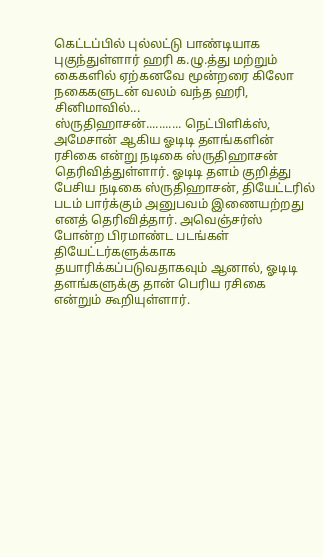கெட்டப்பில் புல்லட்டு பாண்டியாக புகுந்துள்ளார் ஹரி க.ழு.த்து மற்றும் கைகளில் ஏற்கனவே மூன்றரை கிலோ நகைகளுடன் வலம் வந்த ஹரி, சினிமாவில்...
ஸ்ருதிஹாசன்........... நெட்பிளிக்ஸ், அமேசான் ஆகிய ஓடிடி தளங்களின் ரசிகை என்று நடிகை ஸ்ருதிஹாசன் தெரிவித்துள்ளார். ஓடிடி தளம் குறித்து பேசிய நடிகை ஸ்ருதிஹாசன், தியேட்டரில் படம் பார்க்கும் அனுபவம் இணையற்றது எனத் தெரிவித்தார். அவெஞ்சர்ஸ் போன்ற பிரமாண்ட படங்கள் தியேட்டர்களுக்காக தயாரிக்கப்படுவதாகவும் ஆனால், ஓடிடி தளங்களுக்கு தான் பெரிய ரசிகை என்றும் கூறியுள்ளார்.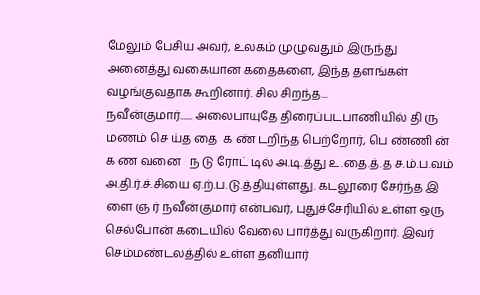மேலும் பேசிய அவர், உலகம் முழுவதும் இருந்து அனைத்து வகையான கதைகளை, இந்த தளங்கள் வழங்குவதாக கூறினார். சில சிறந்த...
நவீன்குமார்...... அலைபாயுதே திரைப்படபாணியில் தி ரு மணம் செ ய்த தை  க ண் டறிந்த பெற்றோர், பெ ண்ணி ன் க ண வனை   ந டு ரோட் டில் அ.டி.த்து உ.தை.த்.த ச.ம்.ப.வம் அ.தி.ர்.ச்.சியை ஏ.ற்.ப.டு.த்தியுள்ளது. கடலூரை சேர்ந்த இ ளை ஞ ர் நவீன்குமார் என்பவர், புதுச்சேரியில் உள்ள ஒரு செல்போன் கடையில் வேலை பார்த்து வருகிறார். இவர் செம்மண்டலத்தில் உள்ள தனியார்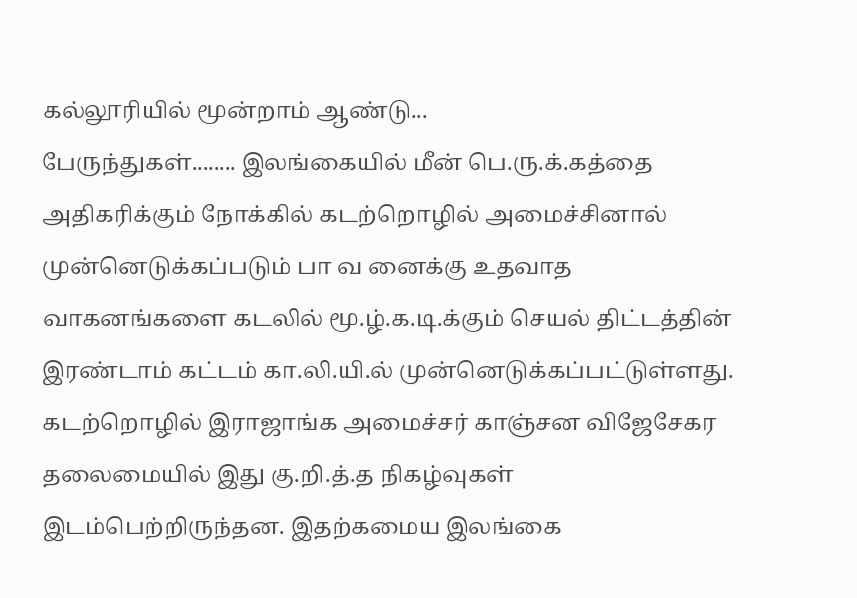கல்லூரியில் மூன்றாம் ஆண்டு...
பேருந்துகள்........ இலங்கையில் மீன் பெ.ரு.க்.கத்தை அதிகரிக்கும் நோக்கில் கடற்றொழில் அமைச்சினால் முன்னெடுக்கப்படும் பா வ னைக்கு உதவாத வாகனங்களை கடலில் மூ.ழ்.க.டி.க்கும் செயல் திட்டத்தின் இரண்டாம் கட்டம் கா.லி.யி.ல் முன்னெடுக்கப்பட்டுள்ளது. கடற்றொழில் இராஜாங்க அமைச்சர் காஞ்சன விஜேசேகர தலைமையில் இது கு.றி.த்.த நிகழ்வுகள் இடம்பெற்றிருந்தன. இதற்கமைய இலங்கை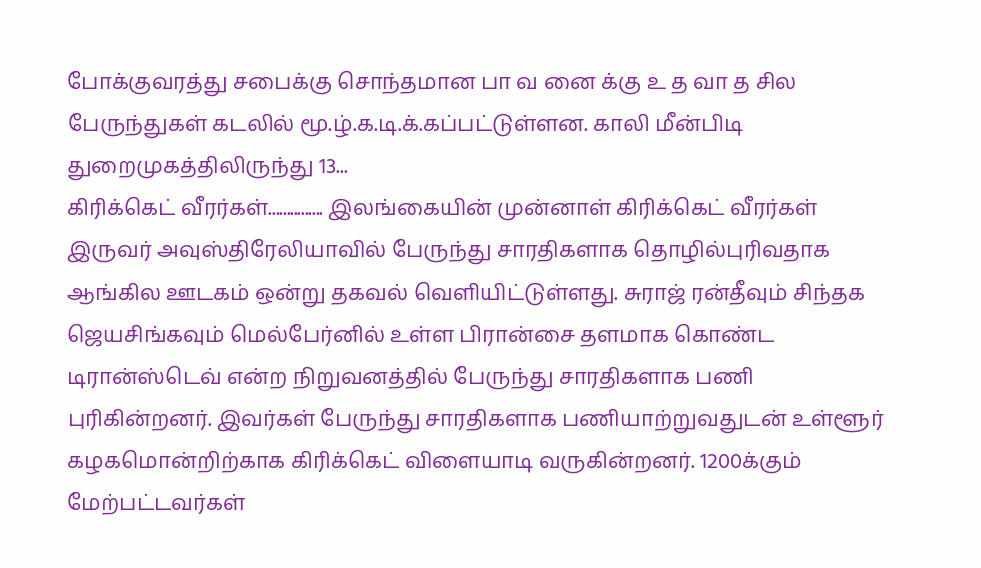போக்குவரத்து சபைக்கு சொந்தமான பா வ னை க்கு உ த வா த சில பேருந்துகள் கடலில் மூ.ழ்.க.டி.க்.கப்பட்டுள்ளன. காலி மீன்பிடி துறைமுகத்திலிருந்து 13...
கிரிக்கெட் வீரர்கள்............... இலங்கையின் முன்னாள் கிரிக்கெட் வீரர்கள் இருவர் அவுஸ்திரேலியாவில் பேருந்து சாரதிகளாக தொழில்புரிவதாக ஆங்கில ஊடகம் ஒன்று தகவல் வெளியிட்டுள்ளது. சுராஜ் ரன்தீவும் சிந்தக ஜெயசிங்கவும் மெல்பேர்னில் உள்ள பிரான்சை தளமாக கொண்ட டிரான்ஸ்டெவ் என்ற நிறுவனத்தில் பேருந்து சாரதிகளாக பணி புரிகின்றனர். இவர்கள் பேருந்து சாரதிகளாக பணியாற்றுவதுடன் உள்ளூர் கழகமொன்றிற்காக கிரிக்கெட் விளையாடி வருகின்றனர். 1200க்கும் மேற்பட்டவர்கள்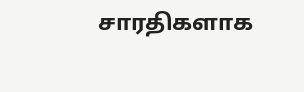சாரதிகளாக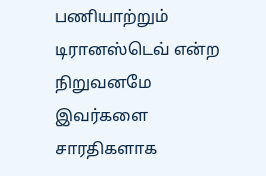பணியாற்றும் டிரானஸ்டெவ் என்ற நிறுவனமே இவர்களை சாரதிகளாக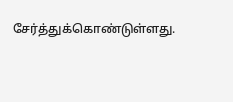சேர்த்துக்கொண்டுள்ளது.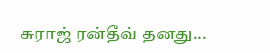சுராஜ் ரன்தீவ் தனது...